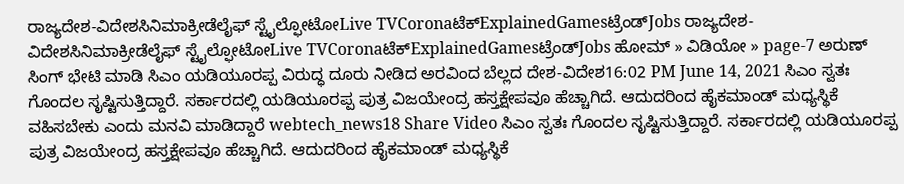ರಾಜ್ಯದೇಶ-ವಿದೇಶಸಿನಿಮಾಕ್ರೀಡೆಲೈಫ್ ಸ್ಟೈಲ್ಫೋಟೋLive TVCoronaಟೆಕ್ExplainedGamesಟ್ರೆಂಡ್Jobs ರಾಜ್ಯದೇಶ-ವಿದೇಶಸಿನಿಮಾಕ್ರೀಡೆಲೈಫ್ ಸ್ಟೈಲ್ಫೋಟೋLive TVCoronaಟೆಕ್ExplainedGamesಟ್ರೆಂಡ್Jobs ಹೋಮ್ » ವಿಡಿಯೋ » page-7 ಅರುಣ್ ಸಿಂಗ್ ಭೇಟಿ ಮಾಡಿ ಸಿಎಂ ಯಡಿಯೂರಪ್ಪ ವಿರುದ್ಧ ದೂರು ನೀಡಿದ ಅರವಿಂದ ಬೆಲ್ಲದ ದೇಶ-ವಿದೇಶ16:02 PM June 14, 2021 ಸಿಎಂ ಸ್ವತಃ ಗೊಂದಲ ಸೃಷ್ಟಿಸುತ್ತಿದ್ದಾರೆ. ಸರ್ಕಾರದಲ್ಲಿ ಯಡಿಯೂರಪ್ಪ ಪುತ್ರ ವಿಜಯೇಂದ್ರ ಹಸ್ತಕ್ಷೇಪವೂ ಹೆಚ್ಚಾಗಿದೆ. ಆದುದರಿಂದ ಹೈಕಮಾಂಡ್ ಮಧ್ಯಸ್ಥಿಕೆ ವಹಿಸಬೇಕು ಎಂದು ಮನವಿ ಮಾಡಿದ್ದಾರೆ webtech_news18 Share Video ಸಿಎಂ ಸ್ವತಃ ಗೊಂದಲ ಸೃಷ್ಟಿಸುತ್ತಿದ್ದಾರೆ. ಸರ್ಕಾರದಲ್ಲಿ ಯಡಿಯೂರಪ್ಪ ಪುತ್ರ ವಿಜಯೇಂದ್ರ ಹಸ್ತಕ್ಷೇಪವೂ ಹೆಚ್ಚಾಗಿದೆ. ಆದುದರಿಂದ ಹೈಕಮಾಂಡ್ ಮಧ್ಯಸ್ಥಿಕೆ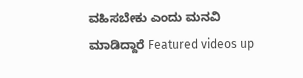ವಹಿಸಬೇಕು ಎಂದು ಮನವಿ ಮಾಡಿದ್ದಾರೆ Featured videos up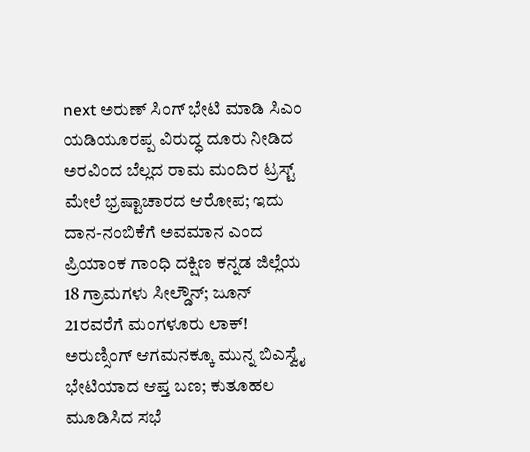next ಅರುಣ್ ಸಿಂಗ್ ಭೇಟಿ ಮಾಡಿ ಸಿಎಂ ಯಡಿಯೂರಪ್ಪ ವಿರುದ್ಧ ದೂರು ನೀಡಿದ ಅರವಿಂದ ಬೆಲ್ಲದ ರಾಮ ಮಂದಿರ ಟ್ರಸ್ಟ್ ಮೇಲೆ ಭ್ರಷ್ಟಾಚಾರದ ಆರೋಪ; ಇದು ದಾನ-ನಂಬಿಕೆಗೆ ಅವಮಾನ ಎಂದ ಪ್ರಿಯಾಂಕ ಗಾಂಧಿ ದಕ್ಷಿಣ ಕನ್ನಡ ಜಿಲ್ಲೆಯ 18 ಗ್ರಾಮಗಳು ಸೀಲ್ಡೌನ್; ಜೂನ್ 21ರವರೆಗೆ ಮಂಗಳೂರು ಲಾಕ್! ಅರುಣ್ಸಿಂಗ್ ಆಗಮನಕ್ಕೂ ಮುನ್ನ ಬಿಎಸ್ವೈ ಭೇಟಿಯಾದ ಆಪ್ತ ಬಣ; ಕುತೂಹಲ ಮೂಡಿಸಿದ ಸಭೆ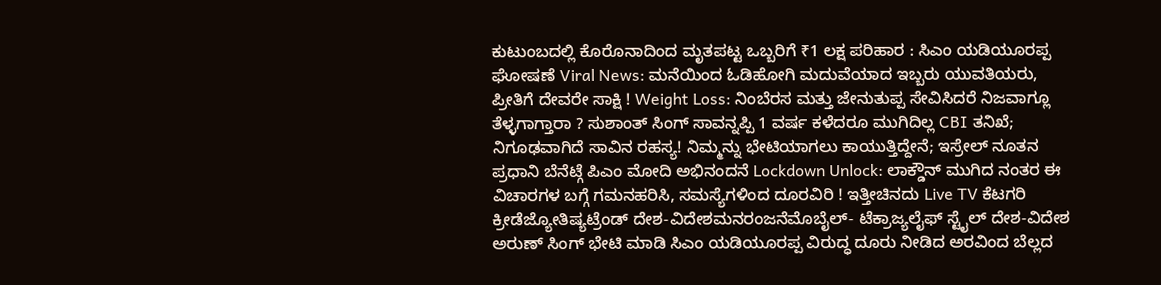ಕುಟುಂಬದಲ್ಲಿ ಕೊರೊನಾದಿಂದ ಮೃತಪಟ್ಟ ಒಬ್ಬರಿಗೆ ₹1 ಲಕ್ಷ ಪರಿಹಾರ : ಸಿಎಂ ಯಡಿಯೂರಪ್ಪ ಘೋಷಣೆ Viral News: ಮನೆಯಿಂದ ಓಡಿಹೋಗಿ ಮದುವೆಯಾದ ಇಬ್ಬರು ಯುವತಿಯರು, ಪ್ರೀತಿಗೆ ದೇವರೇ ಸಾಕ್ಷಿ ! Weight Loss: ನಿಂಬೆರಸ ಮತ್ತು ಜೇನುತುಪ್ಪ ಸೇವಿಸಿದರೆ ನಿಜವಾಗ್ಲೂ ತೆಳ್ಳಗಾಗ್ತಾರಾ ? ಸುಶಾಂತ್ ಸಿಂಗ್ ಸಾವನ್ನಪ್ಪಿ 1 ವರ್ಷ ಕಳೆದರೂ ಮುಗಿದಿಲ್ಲ CBI ತನಿಖೆ; ನಿಗೂಢವಾಗಿದೆ ಸಾವಿನ ರಹಸ್ಯ! ನಿಮ್ಮನ್ನು ಭೇಟಿಯಾಗಲು ಕಾಯುತ್ತಿದ್ದೇನೆ; ಇಸ್ರೇಲ್ ನೂತನ ಪ್ರಧಾನಿ ಬೆನೆಟ್ಗೆ ಪಿಎಂ ಮೋದಿ ಅಭಿನಂದನೆ Lockdown Unlock: ಲಾಕ್ಡೌನ್ ಮುಗಿದ ನಂತರ ಈ ವಿಚಾರಗಳ ಬಗ್ಗೆ ಗಮನಹರಿಸಿ, ಸಮಸ್ಯೆಗಳಿಂದ ದೂರವಿರಿ ! ಇತ್ತೀಚಿನದು Live TV ಕೆಟಗರಿ ಕ್ರೀಡೆಜ್ಯೋತಿಷ್ಯಟ್ರೆಂಡ್ ದೇಶ-ವಿದೇಶಮನರಂಜನೆಮೊಬೈಲ್- ಟೆಕ್ರಾಜ್ಯಲೈಫ್ ಸ್ಟೈಲ್ ದೇಶ-ವಿದೇಶ ಅರುಣ್ ಸಿಂಗ್ ಭೇಟಿ ಮಾಡಿ ಸಿಎಂ ಯಡಿಯೂರಪ್ಪ ವಿರುದ್ಧ ದೂರು ನೀಡಿದ ಅರವಿಂದ ಬೆಲ್ಲದ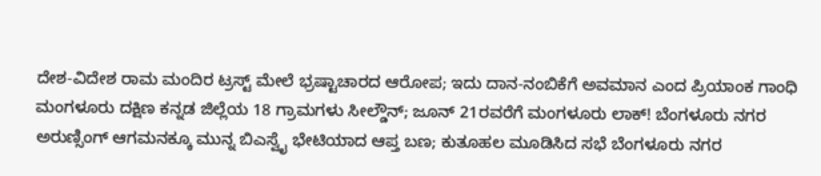ದೇಶ-ವಿದೇಶ ರಾಮ ಮಂದಿರ ಟ್ರಸ್ಟ್ ಮೇಲೆ ಭ್ರಷ್ಟಾಚಾರದ ಆರೋಪ; ಇದು ದಾನ-ನಂಬಿಕೆಗೆ ಅವಮಾನ ಎಂದ ಪ್ರಿಯಾಂಕ ಗಾಂಧಿ ಮಂಗಳೂರು ದಕ್ಷಿಣ ಕನ್ನಡ ಜಿಲ್ಲೆಯ 18 ಗ್ರಾಮಗಳು ಸೀಲ್ಡೌನ್; ಜೂನ್ 21ರವರೆಗೆ ಮಂಗಳೂರು ಲಾಕ್! ಬೆಂಗಳೂರು ನಗರ ಅರುಣ್ಸಿಂಗ್ ಆಗಮನಕ್ಕೂ ಮುನ್ನ ಬಿಎಸ್ವೈ ಭೇಟಿಯಾದ ಆಪ್ತ ಬಣ; ಕುತೂಹಲ ಮೂಡಿಸಿದ ಸಭೆ ಬೆಂಗಳೂರು ನಗರ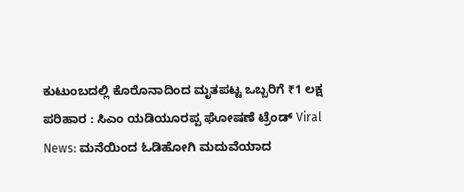ಕುಟುಂಬದಲ್ಲಿ ಕೊರೊನಾದಿಂದ ಮೃತಪಟ್ಟ ಒಬ್ಬರಿಗೆ ₹1 ಲಕ್ಷ ಪರಿಹಾರ : ಸಿಎಂ ಯಡಿಯೂರಪ್ಪ ಘೋಷಣೆ ಟ್ರೆಂಡ್ Viral News: ಮನೆಯಿಂದ ಓಡಿಹೋಗಿ ಮದುವೆಯಾದ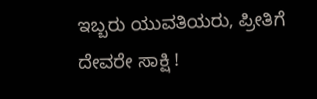ಇಬ್ಬರು ಯುವತಿಯರು, ಪ್ರೀತಿಗೆ ದೇವರೇ ಸಾಕ್ಷಿ !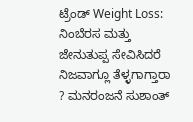ಟ್ರೆಂಡ್ Weight Loss: ನಿಂಬೆರಸ ಮತ್ತು ಜೇನುತುಪ್ಪ ಸೇವಿಸಿದರೆ ನಿಜವಾಗ್ಲೂ ತೆಳ್ಳಗಾಗ್ತಾರಾ ? ಮನರಂಜನೆ ಸುಶಾಂತ್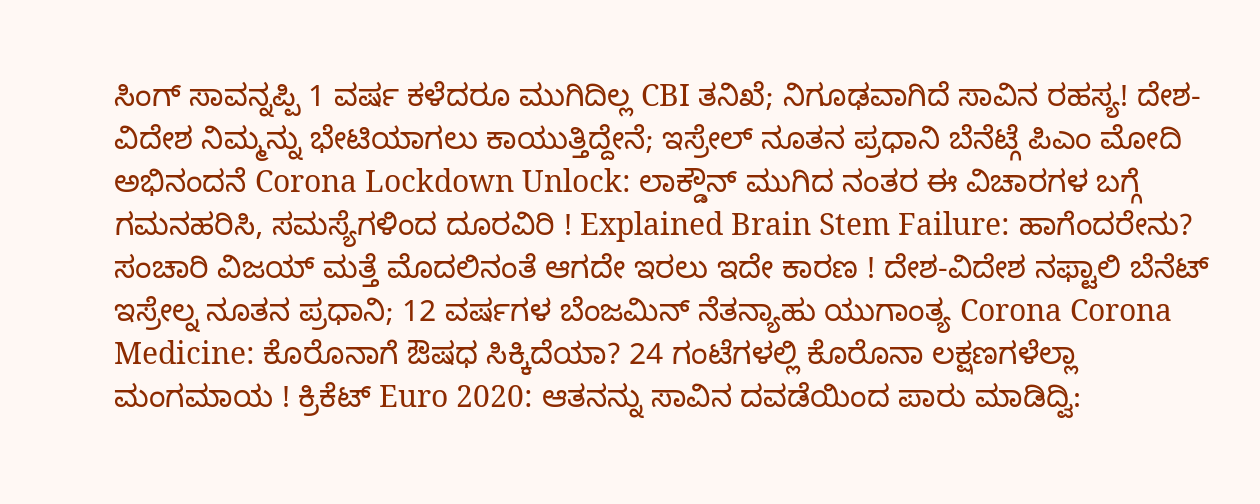ಸಿಂಗ್ ಸಾವನ್ನಪ್ಪಿ 1 ವರ್ಷ ಕಳೆದರೂ ಮುಗಿದಿಲ್ಲ CBI ತನಿಖೆ; ನಿಗೂಢವಾಗಿದೆ ಸಾವಿನ ರಹಸ್ಯ! ದೇಶ-ವಿದೇಶ ನಿಮ್ಮನ್ನು ಭೇಟಿಯಾಗಲು ಕಾಯುತ್ತಿದ್ದೇನೆ; ಇಸ್ರೇಲ್ ನೂತನ ಪ್ರಧಾನಿ ಬೆನೆಟ್ಗೆ ಪಿಎಂ ಮೋದಿ ಅಭಿನಂದನೆ Corona Lockdown Unlock: ಲಾಕ್ಡೌನ್ ಮುಗಿದ ನಂತರ ಈ ವಿಚಾರಗಳ ಬಗ್ಗೆ ಗಮನಹರಿಸಿ, ಸಮಸ್ಯೆಗಳಿಂದ ದೂರವಿರಿ ! Explained Brain Stem Failure: ಹಾಗೆಂದರೇನು? ಸಂಚಾರಿ ವಿಜಯ್ ಮತ್ತೆ ಮೊದಲಿನಂತೆ ಆಗದೇ ಇರಲು ಇದೇ ಕಾರಣ ! ದೇಶ-ವಿದೇಶ ನಫ್ಟಾಲಿ ಬೆನೆಟ್ ಇಸ್ರೇಲ್ನ ನೂತನ ಪ್ರಧಾನಿ; 12 ವರ್ಷಗಳ ಬೆಂಜಮಿನ್ ನೆತನ್ಯಾಹು ಯುಗಾಂತ್ಯ Corona Corona Medicine: ಕೊರೊನಾಗೆ ಔಷಧ ಸಿಕ್ಕಿದೆಯಾ? 24 ಗಂಟೆಗಳಲ್ಲಿ ಕೊರೊನಾ ಲಕ್ಷಣಗಳೆಲ್ಲಾ ಮಂಗಮಾಯ ! ಕ್ರಿಕೆಟ್ Euro 2020: ಆತನನ್ನು ಸಾವಿನ ದವಡೆಯಿಂದ ಪಾರು ಮಾಡಿದ್ವಿ: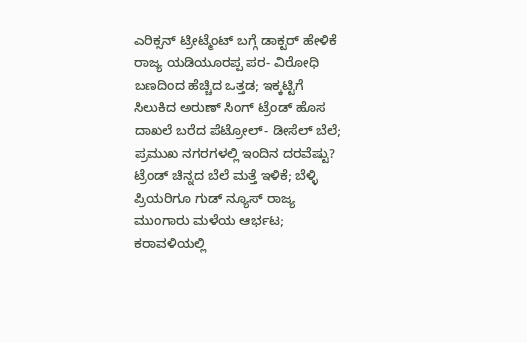ಎರಿಕ್ಸನ್ ಟ್ರೀಟ್ಮೆಂಟ್ ಬಗ್ಗೆ ಡಾಕ್ಟರ್ ಹೇಳಿಕೆ ರಾಜ್ಯ ಯಡಿಯೂರಪ್ಪ ಪರ- ವಿರೋಧಿ ಬಣದಿಂದ ಹೆಚ್ಚಿದ ಒತ್ತಡ; ಇಕ್ಕಟ್ಟಿಗೆ ಸಿಲುಕಿದ ಅರುಣ್ ಸಿಂಗ್ ಟ್ರೆಂಡ್ ಹೊಸ ದಾಖಲೆ ಬರೆದ ಪೆಟ್ರೋಲ್- ಡೀಸೆಲ್ ಬೆಲೆ; ಪ್ರಮುಖ ನಗರಗಳಲ್ಲಿ ಇಂದಿನ ದರವೆಷ್ಟು? ಟ್ರೆಂಡ್ ಚಿನ್ನದ ಬೆಲೆ ಮತ್ತೆ ಇಳಿಕೆ; ಬೆಳ್ಳಿ ಪ್ರಿಯರಿಗೂ ಗುಡ್ ನ್ಯೂಸ್ ರಾಜ್ಯ ಮುಂಗಾರು ಮಳೆಯ ಆರ್ಭಟ; ಕರಾವಳಿಯಲ್ಲಿ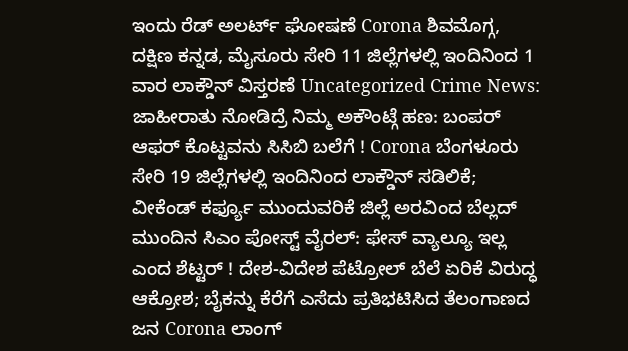ಇಂದು ರೆಡ್ ಅಲರ್ಟ್ ಘೋಷಣೆ Corona ಶಿವಮೊಗ್ಗ, ದಕ್ಷಿಣ ಕನ್ನಡ, ಮೈಸೂರು ಸೇರಿ 11 ಜಿಲ್ಲೆಗಳಲ್ಲಿ ಇಂದಿನಿಂದ 1 ವಾರ ಲಾಕ್ಡೌನ್ ವಿಸ್ತರಣೆ Uncategorized Crime News: ಜಾಹೀರಾತು ನೋಡಿದ್ರೆ ನಿಮ್ಮ ಅಕೌಂಟ್ಗೆ ಹಣ: ಬಂಪರ್ ಆಫರ್ ಕೊಟ್ಟವನು ಸಿಸಿಬಿ ಬಲೆಗೆ ! Corona ಬೆಂಗಳೂರು ಸೇರಿ 19 ಜಿಲ್ಲೆಗಳಲ್ಲಿ ಇಂದಿನಿಂದ ಲಾಕ್ಡೌನ್ ಸಡಿಲಿಕೆ; ವೀಕೆಂಡ್ ಕರ್ಫ್ಯೂ ಮುಂದುವರಿಕೆ ಜಿಲ್ಲೆ ಅರವಿಂದ ಬೆಲ್ಲದ್ ಮುಂದಿನ ಸಿಎಂ ಪೋಸ್ಟ್ ವೈರಲ್: ಫೇಸ್ ವ್ಯಾಲ್ಯೂ ಇಲ್ಲ ಎಂದ ಶೆಟ್ಟರ್ ! ದೇಶ-ವಿದೇಶ ಪೆಟ್ರೋಲ್ ಬೆಲೆ ಏರಿಕೆ ವಿರುದ್ಧ ಆಕ್ರೋಶ; ಬೈಕನ್ನು ಕೆರೆಗೆ ಎಸೆದು ಪ್ರತಿಭಟಿಸಿದ ತೆಲಂಗಾಣದ ಜನ Corona ಲಾಂಗ್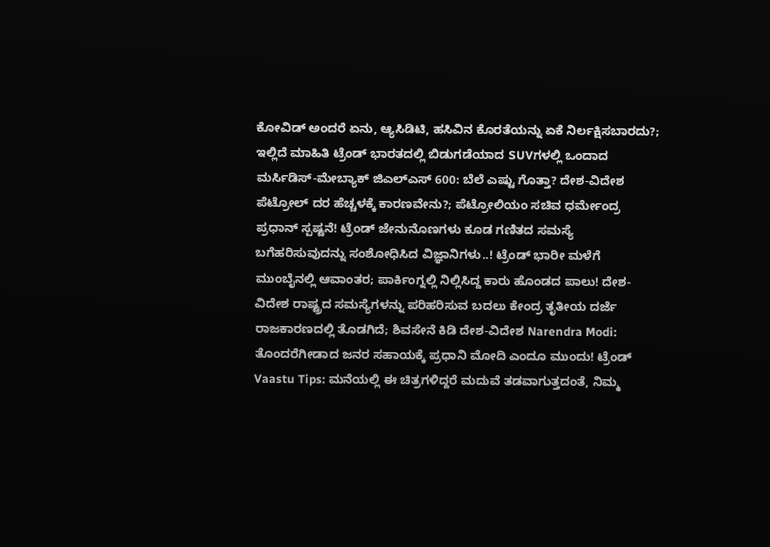ಕೋವಿಡ್ ಅಂದರೆ ಏನು, ಆ್ಯಸಿಡಿಟಿ, ಹಸಿವಿನ ಕೊರತೆಯನ್ನು ಏಕೆ ನಿರ್ಲಕ್ಷಿಸಬಾರದು?; ಇಲ್ಲಿದೆ ಮಾಹಿತಿ ಟ್ರೆಂಡ್ ಭಾರತದಲ್ಲಿ ಬಿಡುಗಡೆಯಾದ SUVಗಳಲ್ಲಿ ಒಂದಾದ ಮರ್ಸಿಡಿಸ್-ಮೇಬ್ಯಾಕ್ ಜಿಎಲ್ಎಸ್ 600: ಬೆಲೆ ಎಷ್ಟು ಗೊತ್ತಾ? ದೇಶ-ವಿದೇಶ ಪೆಟ್ರೋಲ್ ದರ ಹೆಚ್ಚಳಕ್ಕೆ ಕಾರಣವೇನು?; ಪೆಟ್ರೋಲಿಯಂ ಸಚಿವ ಧರ್ಮೇಂದ್ರ ಪ್ರಧಾನ್ ಸ್ಪಷ್ಟನೆ! ಟ್ರೆಂಡ್ ಜೇನುನೊಣಗಳು ಕೂಡ ಗಣಿತದ ಸಮಸ್ಯೆ ಬಗೆಹರಿಸುವುದನ್ನು ಸಂಶೋಧಿಸಿದ ವಿಜ್ಞಾನಿಗಳು..! ಟ್ರೆಂಡ್ ಭಾರೀ ಮಳೆಗೆ ಮುಂಬೈನಲ್ಲಿ ಆವಾಂತರ; ಪಾರ್ಕಿಂಗ್ನಲ್ಲಿ ನಿಲ್ಲಿಸಿದ್ದ ಕಾರು ಹೊಂಡದ ಪಾಲು! ದೇಶ-ವಿದೇಶ ರಾಷ್ಟ್ರದ ಸಮಸ್ಯೆಗಳನ್ನು ಪರಿಹರಿಸುವ ಬದಲು ಕೇಂದ್ರ ತೃತೀಯ ದರ್ಜೆ ರಾಜಕಾರಣದಲ್ಲಿ ತೊಡಗಿದೆ; ಶಿವಸೇನೆ ಕಿಡಿ ದೇಶ-ವಿದೇಶ Narendra Modi: ತೊಂದರೆಗೀಡಾದ ಜನರ ಸಹಾಯಕ್ಕೆ ಪ್ರಧಾನಿ ಮೋದಿ ಎಂದೂ ಮುಂದು! ಟ್ರೆಂಡ್ Vaastu Tips: ಮನೆಯಲ್ಲಿ ಈ ಚಿತ್ರಗಳಿದ್ದರೆ ಮದುವೆ ತಡವಾಗುತ್ತದಂತೆ, ನಿಮ್ಮ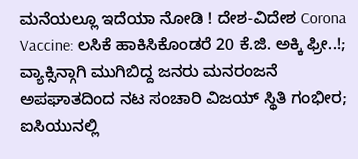ಮನೆಯಲ್ಲೂ ಇದೆಯಾ ನೋಡಿ ! ದೇಶ-ವಿದೇಶ Corona Vaccine: ಲಸಿಕೆ ಹಾಕಿಸಿಕೊಂಡರೆ 20 ಕೆ.ಜಿ. ಅಕ್ಕಿ ಫ್ರೀ..!; ವ್ಯಾಕ್ಸಿನ್ಗಾಗಿ ಮುಗಿಬಿದ್ದ ಜನರು ಮನರಂಜನೆ ಅಪಘಾತದಿಂದ ನಟ ಸಂಚಾರಿ ವಿಜಯ್ ಸ್ಥಿತಿ ಗಂಭೀರ; ಐಸಿಯುನಲ್ಲಿ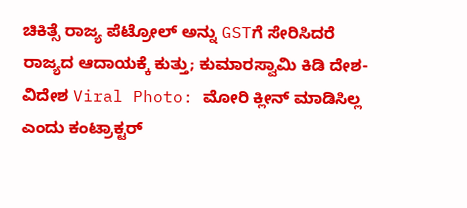ಚಿಕಿತ್ಸೆ ರಾಜ್ಯ ಪೆಟ್ರೋಲ್ ಅನ್ನು GSTಗೆ ಸೇರಿಸಿದರೆ ರಾಜ್ಯದ ಆದಾಯಕ್ಕೆ ಕುತ್ತು; ಕುಮಾರಸ್ವಾಮಿ ಕಿಡಿ ದೇಶ-ವಿದೇಶ Viral Photo: ಮೋರಿ ಕ್ಲೀನ್ ಮಾಡಿಸಿಲ್ಲ ಎಂದು ಕಂಟ್ರಾಕ್ಟರ್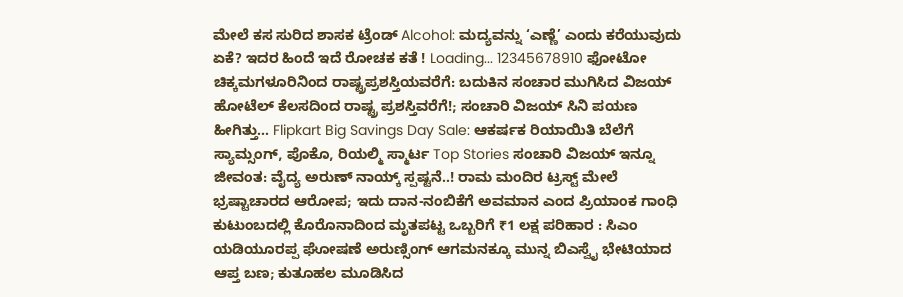ಮೇಲೆ ಕಸ ಸುರಿದ ಶಾಸಕ ಟ್ರೆಂಡ್ Alcohol: ಮದ್ಯವನ್ನು ‘ಎಣ್ಣೆ’ ಎಂದು ಕರೆಯುವುದು ಏಕೆ? ಇದರ ಹಿಂದೆ ಇದೆ ರೋಚಕ ಕತೆ ! Loading... 12345678910 ಫೋಟೋ ಚಿಕ್ಕಮಗಳೂರಿನಿಂದ ರಾಷ್ಟ್ರಪ್ರಶಸ್ತಿಯವರೆಗೆ: ಬದುಕಿನ ಸಂಚಾರ ಮುಗಿಸಿದ ವಿಜಯ್ ಹೋಟೆಲ್ ಕೆಲಸದಿಂದ ರಾಷ್ಟ್ರ ಪ್ರಶಸ್ತಿವರೆಗೆ!; ಸಂಚಾರಿ ವಿಜಯ್ ಸಿನಿ ಪಯಣ ಹೀಗಿತ್ತು... Flipkart Big Savings Day Sale: ಆಕರ್ಷಕ ರಿಯಾಯಿತಿ ಬೆಲೆಗೆ ಸ್ಯಾಮ್ಸಂಗ್, ಪೊಕೊ, ರಿಯಲ್ಮಿ ಸ್ಮಾರ್ಟ Top Stories ಸಂಚಾರಿ ವಿಜಯ್ ಇನ್ನೂ ಜೀವಂತ: ವೈದ್ಯ ಅರುಣ್ ನಾಯ್ಕ್ ಸ್ಪಷ್ಟನೆ..! ರಾಮ ಮಂದಿರ ಟ್ರಸ್ಟ್ ಮೇಲೆ ಭ್ರಷ್ಟಾಚಾರದ ಆರೋಪ; ಇದು ದಾನ-ನಂಬಿಕೆಗೆ ಅವಮಾನ ಎಂದ ಪ್ರಿಯಾಂಕ ಗಾಂಧಿ ಕುಟುಂಬದಲ್ಲಿ ಕೊರೊನಾದಿಂದ ಮೃತಪಟ್ಟ ಒಬ್ಬರಿಗೆ ₹1 ಲಕ್ಷ ಪರಿಹಾರ : ಸಿಎಂ ಯಡಿಯೂರಪ್ಪ ಘೋಷಣೆ ಅರುಣ್ಸಿಂಗ್ ಆಗಮನಕ್ಕೂ ಮುನ್ನ ಬಿಎಸ್ವೈ ಭೇಟಿಯಾದ ಆಪ್ತ ಬಣ; ಕುತೂಹಲ ಮೂಡಿಸಿದ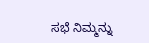ಸಭೆ ನಿಮ್ಮನ್ನು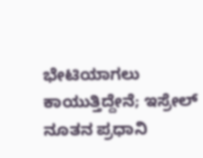ಭೇಟಿಯಾಗಲು ಕಾಯುತ್ತಿದ್ದೇನೆ; ಇಸ್ರೇಲ್ ನೂತನ ಪ್ರಧಾನಿ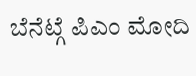ಬೆನೆಟ್ಗೆ ಪಿಎಂ ಮೋದಿ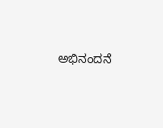ಅಭಿನಂದನೆ